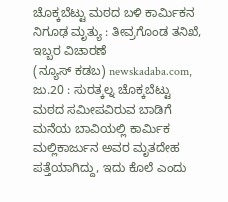ಚೊಕ್ಕಬೆಟ್ಟು ಮಠದ ಬಳಿ ಕಾರ್ಮಿಕನ ನಿಗೂಢ ಮೃತ್ಯು : ತೀವ್ರಗೊಂಡ ತನಿಖೆ, ಇಬ್ಬರ ವಿಚಾರಣೆ
(ನ್ಯೂಸ್ ಕಡಬ) newskadaba.com, ಜು.20 : ಸುರತ್ಕಲ್ನ ಚೊಕ್ಕಬೆಟ್ಟು ಮಠದ ಸಮೀಪವಿರುವ ಬಾಡಿಗೆ ಮನೆಯ ಬಾವಿಯಲ್ಲಿ ಕಾರ್ಮಿಕ ಮಲ್ಲಿಕಾರ್ಜುನ ಅವರ ಮೃತದೇಹ ಪತ್ತೆಯಾಗಿದ್ದು, ಇದು ಕೊಲೆ ಎಂದು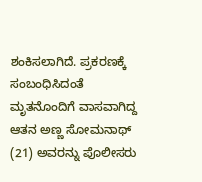ಶಂಕಿಸಲಾಗಿದೆ. ಪ್ರಕರಣಕ್ಕೆ ಸಂಬಂಧಿಸಿದಂತೆ ಮೃತನೊಂದಿಗೆ ವಾಸವಾಗಿದ್ದ ಆತನ ಅಣ್ಣ ಸೋಮನಾಥ್ (21) ಅವರನ್ನು ಪೊಲೀಸರು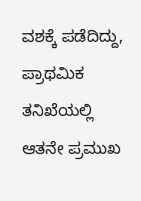ವಶಕ್ಕೆ ಪಡೆದಿದ್ದು, ಪ್ರಾಥಮಿಕ ತನಿಖೆಯಲ್ಲಿ ಆತನೇ ಪ್ರಮುಖ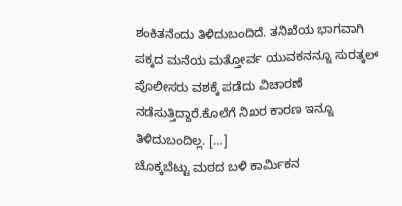ಶಂಕಿತನೆಂದು ತಿಳಿದುಬಂದಿದೆ. ತನಿಖೆಯ ಭಾಗವಾಗಿ ಪಕ್ಕದ ಮನೆಯ ಮತ್ತೋರ್ವ ಯುವಕನನ್ನೂ ಸುರತ್ಕಲ್ ಪೊಲೀಸರು ವಶಕ್ಕೆ ಪಡೆದು ವಿಚಾರಣೆ ನಡೆಸುತ್ತಿದ್ದಾರೆ.ಕೊಲೆಗೆ ನಿಖರ ಕಾರಣ ಇನ್ನೂ ತಿಳಿದುಬಂದಿಲ್ಲ. […]
ಚೊಕ್ಕಬೆಟ್ಟು ಮಠದ ಬಳಿ ಕಾರ್ಮಿಕನ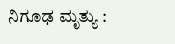ನಿಗೂಢ ಮೃತ್ಯು :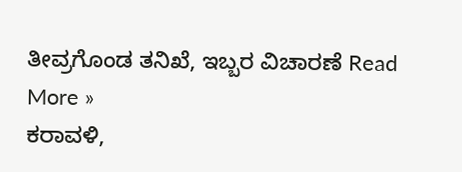ತೀವ್ರಗೊಂಡ ತನಿಖೆ, ಇಬ್ಬರ ವಿಚಾರಣೆ Read More »
ಕರಾವಳಿ,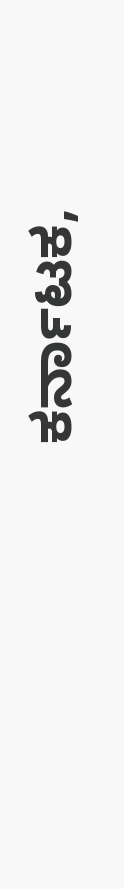ಕರ್ನಾಟಕ,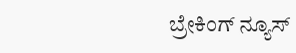ಬ್ರೇಕಿಂಗ್ ನ್ಯೂಸ್